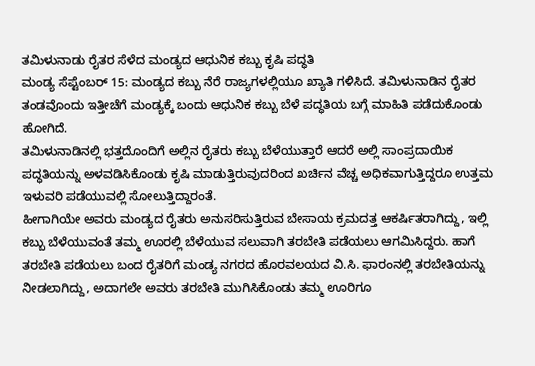ತಮಿಳುನಾಡು ರೈತರ ಸೆಳೆದ ಮಂಡ್ಯದ ಆಧುನಿಕ ಕಬ್ಬು ಕೃಷಿ ಪದ್ಧತಿ
ಮಂಡ್ಯ ಸೆಪ್ಟೆಂಬರ್ 15: ಮಂಡ್ಯದ ಕಬ್ಬು ನೆರೆ ರಾಜ್ಯಗಳಲ್ಲಿಯೂ ಖ್ಯಾತಿ ಗಳಿಸಿದೆ. ತಮಿಳುನಾಡಿನ ರೈತರ ತಂಡವೊಂದು ಇತ್ತೀಚೆಗೆ ಮಂಡ್ಯಕ್ಕೆ ಬಂದು ಆಧುನಿಕ ಕಬ್ಬು ಬೆಳೆ ಪದ್ಧತಿಯ ಬಗ್ಗೆ ಮಾಹಿತಿ ಪಡೆದುಕೊಂಡು ಹೋಗಿದೆ.
ತಮಿಳುನಾಡಿನಲ್ಲಿ ಭತ್ತದೊಂದಿಗೆ ಅಲ್ಲಿನ ರೈತರು ಕಬ್ಬು ಬೆಳೆಯುತ್ತಾರೆ ಆದರೆ ಅಲ್ಲಿ ಸಾಂಪ್ರದಾಯಿಕ ಪದ್ಧತಿಯನ್ನು ಅಳವಡಿಸಿಕೊಂಡು ಕೃಷಿ ಮಾಡುತ್ತಿರುವುದರಿಂದ ಖರ್ಚಿನ ವೆಚ್ಚ ಅಧಿಕವಾಗುತ್ತಿದ್ದರೂ ಉತ್ತಮ ಇಳುವರಿ ಪಡೆಯುವಲ್ಲಿ ಸೋಲುತ್ತಿದ್ದಾರಂತೆ.
ಹೀಗಾಗಿಯೇ ಅವರು ಮಂಡ್ಯದ ರೈತರು ಅನುಸರಿಸುತ್ತಿರುವ ಬೇಸಾಯ ಕ್ರಮದತ್ತ ಆಕರ್ಷಿತರಾಗಿದ್ದು, ಇಲ್ಲಿ ಕಬ್ಬು ಬೆಳೆಯುವಂತೆ ತಮ್ಮ ಊರಲ್ಲಿ ಬೆಳೆಯುವ ಸಲುವಾಗಿ ತರಬೇತಿ ಪಡೆಯಲು ಆಗಮಿಸಿದ್ದರು. ಹಾಗೆ ತರಬೇತಿ ಪಡೆಯಲು ಬಂದ ರೈತರಿಗೆ ಮಂಡ್ಯ ನಗರದ ಹೊರವಲಯದ ವಿ.ಸಿ. ಫಾರಂನಲ್ಲಿ ತರಬೇತಿಯನ್ನು ನೀಡಲಾಗಿದ್ದು, ಅದಾಗಲೇ ಅವರು ತರಬೇತಿ ಮುಗಿಸಿಕೊಂಡು ತಮ್ಮ ಊರಿಗೂ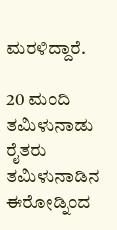ಮರಳಿದ್ದಾರೆ.

20 ಮಂದಿ ತಮಿಳುನಾಡು ರೈತರು
ತಮಿಳುನಾಡಿನ ಈರೋಡ್ನಿಂದ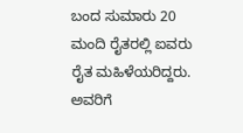ಬಂದ ಸುಮಾರು 20 ಮಂದಿ ರೈತರಲ್ಲಿ ಐವರು ರೈತ ಮಹಿಳೆಯರಿದ್ದರು. ಅವರಿಗೆ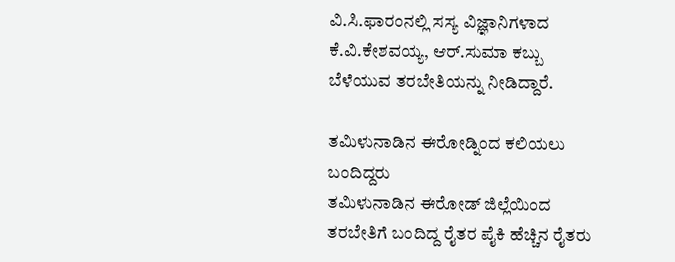ವಿ.ಸಿ.ಫಾರಂನಲ್ಲಿ ಸಸ್ಯ ವಿಜ್ಞಾನಿಗಳಾದ ಕೆ.ವಿ.ಕೇಶವಯ್ಯ, ಆರ್.ಸುಮಾ ಕಬ್ಬು ಬೆಳೆಯುವ ತರಬೇತಿಯನ್ನು ನೀಡಿದ್ದಾರೆ.

ತಮಿಳುನಾಡಿನ ಈರೋಡ್ನಿಂದ ಕಲಿಯಲು ಬಂದಿದ್ದರು
ತಮಿಳುನಾಡಿನ ಈರೋಡ್ ಜಿಲ್ಲೆಯಿಂದ ತರಬೇತಿಗೆ ಬಂದಿದ್ದ ರೈತರ ಪೈಕಿ ಹೆಚ್ಚಿನ ರೈತರು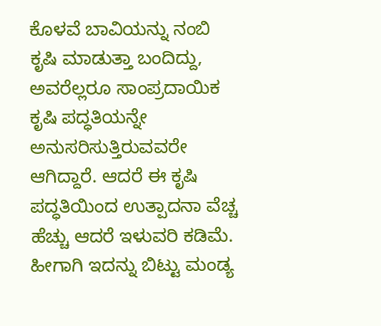ಕೊಳವೆ ಬಾವಿಯನ್ನು ನಂಬಿ ಕೃಷಿ ಮಾಡುತ್ತಾ ಬಂದಿದ್ದು, ಅವರೆಲ್ಲರೂ ಸಾಂಪ್ರದಾಯಿಕ ಕೃಷಿ ಪದ್ಧತಿಯನ್ನೇ ಅನುಸರಿಸುತ್ತಿರುವವರೇ ಆಗಿದ್ದಾರೆ. ಆದರೆ ಈ ಕೃಷಿ ಪದ್ಧತಿಯಿಂದ ಉತ್ಪಾದನಾ ವೆಚ್ಚ ಹೆಚ್ಚು ಆದರೆ ಇಳುವರಿ ಕಡಿಮೆ. ಹೀಗಾಗಿ ಇದನ್ನು ಬಿಟ್ಟು ಮಂಡ್ಯ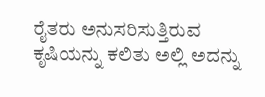ರೈತರು ಅನುಸರಿಸುತ್ತಿರುವ ಕೃಷಿಯನ್ನು ಕಲಿತು ಅಲ್ಲಿ ಅದನ್ನು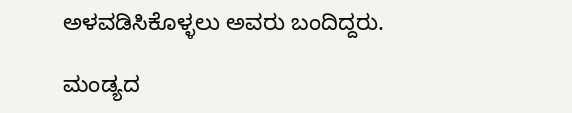ಅಳವಡಿಸಿಕೊಳ್ಳಲು ಅವರು ಬಂದಿದ್ದರು.

ಮಂಡ್ಯದ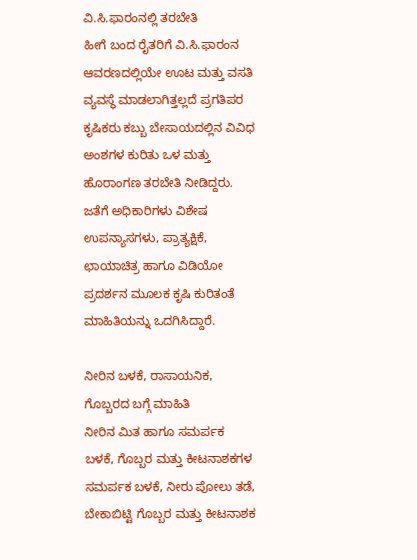ವಿ.ಸಿ.ಫಾರಂನಲ್ಲಿ ತರಬೇತಿ
ಹೀಗೆ ಬಂದ ರೈತರಿಗೆ ವಿ.ಸಿ.ಫಾರಂನ ಆವರಣದಲ್ಲಿಯೇ ಊಟ ಮತ್ತು ವಸತಿ ವ್ಯವಸ್ಥೆ ಮಾಡಲಾಗಿತ್ತಲ್ಲದೆ ಪ್ರಗತಿಪರ ಕೃಷಿಕರು ಕಬ್ಬು ಬೇಸಾಯದಲ್ಲಿನ ವಿವಿಧ ಅಂಶಗಳ ಕುರಿತು ಒಳ ಮತ್ತು ಹೊರಾಂಗಣ ತರಬೇತಿ ನೀಡಿದ್ದರು.
ಜತೆಗೆ ಅಧಿಕಾರಿಗಳು ವಿಶೇಷ ಉಪನ್ಯಾಸಗಳು, ಪ್ರಾತ್ಯಕ್ಷಿಕೆ, ಛಾಯಾಚಿತ್ರ ಹಾಗೂ ವಿಡಿಯೋ ಪ್ರದರ್ಶನ ಮೂಲಕ ಕೃಷಿ ಕುರಿತಂತೆ ಮಾಹಿತಿಯನ್ನು ಒದಗಿಸಿದ್ದಾರೆ.

ನೀರಿನ ಬಳಕೆ, ರಾಸಾಯನಿಕ, ಗೊಬ್ಬರದ ಬಗ್ಗೆ ಮಾಹಿತಿ
ನೀರಿನ ಮಿತ ಹಾಗೂ ಸಮರ್ಪಕ ಬಳಕೆ, ಗೊಬ್ಬರ ಮತ್ತು ಕೀಟನಾಶಕಗಳ ಸಮರ್ಪಕ ಬಳಕೆ, ನೀರು ಪೋಲು ತಡೆ, ಬೇಕಾಬಿಟ್ಟಿ ಗೊಬ್ಬರ ಮತ್ತು ಕೀಟನಾಶಕ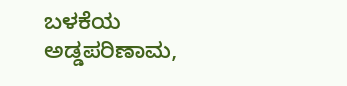ಬಳಕೆಯ ಅಡ್ಡಪರಿಣಾಮ,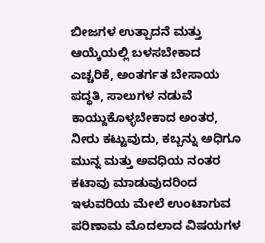ಬೀಜಗಳ ಉತ್ಪಾದನೆ ಮತ್ತು ಆಯ್ಕೆಯಲ್ಲಿ ಬಳಸಬೇಕಾದ ಎಚ್ಚರಿಕೆ, ಅಂತರ್ಗತ ಬೇಸಾಯ ಪದ್ಧತಿ, ಸಾಲುಗಳ ನಡುವೆ ಕಾಯ್ದುಕೊಳ್ಳಬೇಕಾದ ಅಂತರ, ನೀರು ಕಟ್ಟುವುದು, ಕಬ್ಬನ್ನು ಅಧಿಗೂ ಮುನ್ನ ಮತ್ತು ಅವಧಿಯ ನಂತರ ಕಟಾವು ಮಾಡುವುದರಿಂದ ಇಳುವರಿಯ ಮೇಲೆ ಉಂಟಾಗುವ ಪರಿಣಾಮ ಮೊದಲಾದ ವಿಷಯಗಳ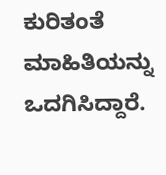ಕುರಿತಂತೆ ಮಾಹಿತಿಯನ್ನು ಒದಗಿಸಿದ್ದಾರೆ.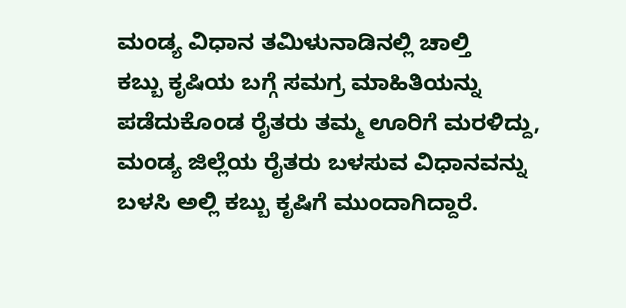ಮಂಡ್ಯ ವಿಧಾನ ತಮಿಳುನಾಡಿನಲ್ಲಿ ಚಾಲ್ತಿ
ಕಬ್ಬು ಕೃಷಿಯ ಬಗ್ಗೆ ಸಮಗ್ರ ಮಾಹಿತಿಯನ್ನು ಪಡೆದುಕೊಂಡ ರೈತರು ತಮ್ಮ ಊರಿಗೆ ಮರಳಿದ್ದು, ಮಂಡ್ಯ ಜಿಲ್ಲೆಯ ರೈತರು ಬಳಸುವ ವಿಧಾನವನ್ನು ಬಳಸಿ ಅಲ್ಲಿ ಕಬ್ಬು ಕೃಷಿಗೆ ಮುಂದಾಗಿದ್ದಾರೆ.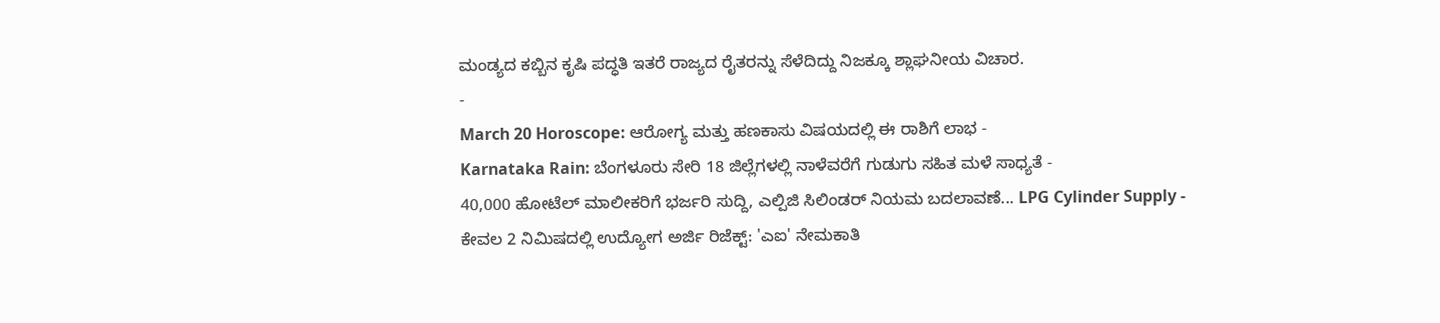ಮಂಡ್ಯದ ಕಬ್ಬಿನ ಕೃಷಿ ಪದ್ಧತಿ ಇತರೆ ರಾಜ್ಯದ ರೈತರನ್ನು ಸೆಳೆದಿದ್ದು ನಿಜಕ್ಕೂ ಶ್ಲಾಘನೀಯ ವಿಚಾರ.
-
March 20 Horoscope: ಆರೋಗ್ಯ ಮತ್ತು ಹಣಕಾಸು ವಿಷಯದಲ್ಲಿ ಈ ರಾಶಿಗೆ ಲಾಭ -
Karnataka Rain: ಬೆಂಗಳೂರು ಸೇರಿ 18 ಜಿಲ್ಲೆಗಳಲ್ಲಿ ನಾಳೆವರೆಗೆ ಗುಡುಗು ಸಹಿತ ಮಳೆ ಸಾಧ್ಯತೆ -
40,000 ಹೋಟೆಲ್ ಮಾಲೀಕರಿಗೆ ಭರ್ಜರಿ ಸುದ್ದಿ, ಎಲ್ಪಿಜಿ ಸಿಲಿಂಡರ್ ನಿಯಮ ಬದಲಾವಣೆ... LPG Cylinder Supply -
ಕೇವಲ 2 ನಿಮಿಷದಲ್ಲಿ ಉದ್ಯೋಗ ಅರ್ಜಿ ರಿಜೆಕ್ಟ್: 'ಎಐ' ನೇಮಕಾತಿ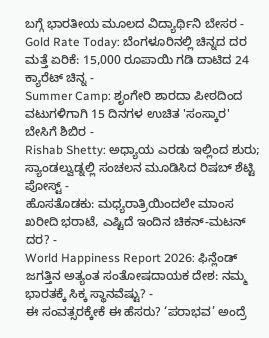ಬಗ್ಗೆ ಭಾರತೀಯ ಮೂಲದ ವಿದ್ಯಾರ್ಥಿನಿ ಬೇಸರ -
Gold Rate Today: ಬೆಂಗಳೂರಿನಲ್ಲಿ ಚಿನ್ನದ ದರ ಮತ್ತೆ ಏರಿಕೆ: 15,000 ರೂಪಾಯಿ ಗಡಿ ದಾಟಿದ 24 ಕ್ಯಾರೆಟ್ ಚಿನ್ನ -
Summer Camp: ಶೃಂಗೇರಿ ಶಾರದಾ ಪೀಠದಿಂದ ವಟುಗಳಿಗಾಗಿ 15 ದಿನಗಳ ಉಚಿತ 'ಸಂಸ್ಕಾರ' ಬೇಸಿಗೆ ಶಿಬಿರ -
Rishab Shetty: ಅಧ್ಯಾಯ ಎರಡು ಇಲ್ಲಿಂದ ಶುರು; ಸ್ಯಾಂಡಲ್ವುಡ್ನಲ್ಲಿ ಸಂಚಲನ ಮೂಡಿಸಿದ ರಿಷಬ್ ಶೆಟ್ಟಿ ಪೋಸ್ಟ್ -
ಹೊಸತೊಡಕು: ಮಧ್ಯರಾತ್ರಿಯಿಂದಲೇ ಮಾಂಸ ಖರೀದಿ ಭರಾಟೆ, ಎಷ್ಟಿದೆ ಇಂದಿನ ಚಿಕನ್-ಮಟನ್ ದರ? -
World Happiness Report 2026: ಫಿನ್ಲೆಂಡ್ ಜಗತ್ತಿನ ಅತ್ಯಂತ ಸಂತೋಷದಾಯಕ ದೇಶ: ನಮ್ಮ ಭಾರತಕ್ಕೆ ಸಿಕ್ಕ ಸ್ಥಾನವೆಷ್ಟು? -
ಈ ಸಂವತ್ಸರಕ್ಕೇಕೆ ಈ ಹೆಸರು? ‘ಪರಾಭವ’ ಅಂದ್ರೆ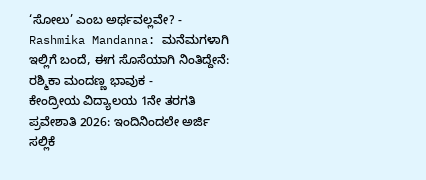‘ಸೋಲು’ ಎಂಬ ಅರ್ಥವಲ್ಲವೇ? -
Rashmika Mandanna: ಮನೆಮಗಳಾಗಿ ಇಲ್ಲಿಗೆ ಬಂದೆ, ಈಗ ಸೊಸೆಯಾಗಿ ನಿಂತಿದ್ದೇನೆ: ರಶ್ಮಿಕಾ ಮಂದಣ್ಣ ಭಾವುಕ -
ಕೇಂದ್ರೀಯ ವಿದ್ಯಾಲಯ 1ನೇ ತರಗತಿ ಪ್ರವೇಶಾತಿ 2026: ಇಂದಿನಿಂದಲೇ ಅರ್ಜಿ ಸಲ್ಲಿಕೆ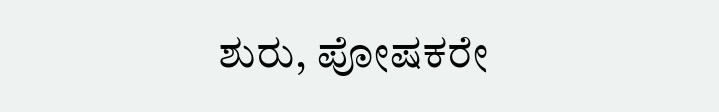ಶುರು, ಪೋಷಕರೇ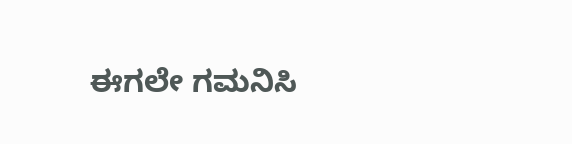ಈಗಲೇ ಗಮನಿಸಿ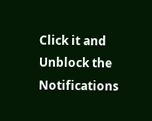Click it and Unblock the Notifications